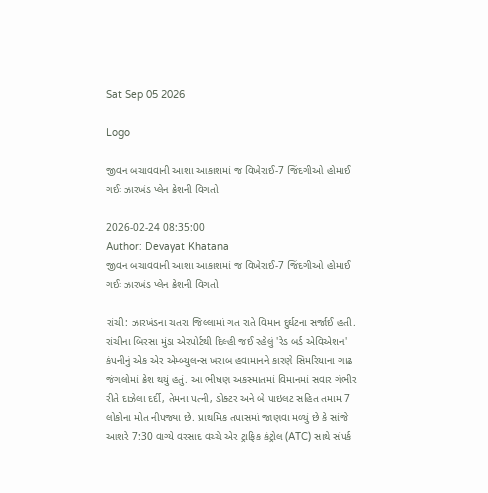Sat Sep 05 2026

Logo

જીવન બચાવવાની આશા આકાશમાં જ વિખેરાઈ-7 જિંદગીઓ હોમાઈ ગઈઃ ઝારખંડ પ્લેન ક્રેશની વિગતો

2026-02-24 08:35:00
Author: Devayat Khatana
જીવન બચાવવાની આશા આકાશમાં જ વિખેરાઈ-7 જિંદગીઓ હોમાઈ ગઈઃ ઝારખંડ પ્લેન ક્રેશની વિગતો

રાંચી: ઝારખંડના ચતરા જિલ્લામાં ગત રાતે વિમાન દુર્ઘટના સર્જાઈ હતી. રાંચીના બિરસા મુંડા એરપોર્ટથી દિલ્હી જઈ રહેલું 'રેડ બર્ડ એવિએશન' કંપનીનું એક એર એમ્બ્યુલન્સ ખરાબ હવામાનને કારણે સિમરિયાના ગાઢ જંગલોમાં ક્રેશ થયું હતું. આ ભીષણ અકસ્માતમાં વિમાનમાં સવાર ગંભીર રીતે દાઝેલા દર્દી, તેમના પત્ની, ડોક્ટર અને બે પાઇલટ સહિત તમામ 7 લોકોના મોત નીપજ્યા છે. પ્રાથમિક તપાસમાં જાણવા મળ્યું છે કે સાંજે આશરે 7:30 વાગ્યે વરસાદ વચ્ચે એર ટ્રાફિક કંટ્રોલ (ATC) સાથે સંપર્ક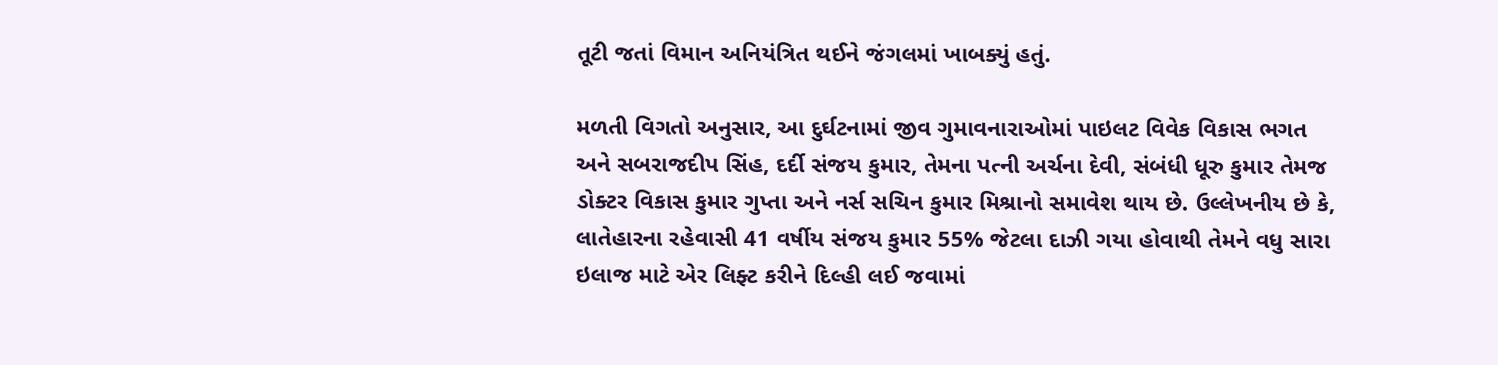તૂટી જતાં વિમાન અનિયંત્રિત થઈને જંગલમાં ખાબક્યું હતું.

મળતી વિગતો અનુસાર, આ દુર્ઘટનામાં જીવ ગુમાવનારાઓમાં પાઇલટ વિવેક વિકાસ ભગત અને સબરાજદીપ સિંહ, દર્દી સંજય કુમાર, તેમના પત્ની અર્ચના દેવી, સંબંધી ધૂરુ કુમાર તેમજ ડોક્ટર વિકાસ કુમાર ગુપ્તા અને નર્સ સચિન કુમાર મિશ્રાનો સમાવેશ થાય છે. ઉલ્લેખનીય છે કે, લાતેહારના રહેવાસી 41 વર્ષીય સંજય કુમાર 55% જેટલા દાઝી ગયા હોવાથી તેમને વધુ સારા ઇલાજ માટે એર લિફ્ટ કરીને દિલ્હી લઈ જવામાં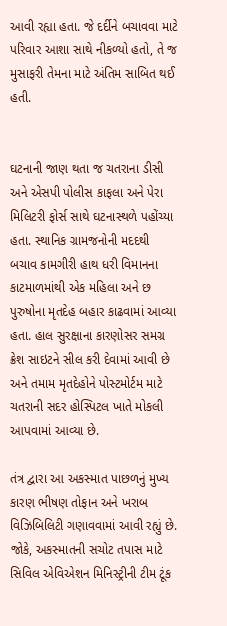આવી રહ્યા હતા. જે દર્દીને બચાવવા માટે પરિવાર આશા સાથે નીકળ્યો હતો, તે જ મુસાફરી તેમના માટે અંતિમ સાબિત થઈ હતી.


ઘટનાની જાણ થતા જ ચતરાના ડીસી  અને એસપી પોલીસ કાફલા અને પેરા મિલિટરી ફોર્સ સાથે ઘટનાસ્થળે પહોંચ્યા હતા. સ્થાનિક ગ્રામજનોની મદદથી બચાવ કામગીરી હાથ ધરી વિમાનના કાટમાળમાંથી એક મહિલા અને છ પુરુષોના મૃતદેહ બહાર કાઢવામાં આવ્યા હતા. હાલ સુરક્ષાના કારણોસર સમગ્ર ક્રેશ સાઇટને સીલ કરી દેવામાં આવી છે અને તમામ મૃતદેહોને પોસ્ટમોર્ટમ માટે ચતરાની સદર હોસ્પિટલ ખાતે મોકલી આપવામાં આવ્યા છે.

તંત્ર દ્વારા આ અકસ્માત પાછળનું મુખ્ય કારણ ભીષણ તોફાન અને ખરાબ વિઝિબિલિટી ગણાવવામાં આવી રહ્યું છે. જોકે, અકસ્માતની સચોટ તપાસ માટે સિવિલ એવિએશન મિનિસ્ટ્રીની ટીમ ટૂંક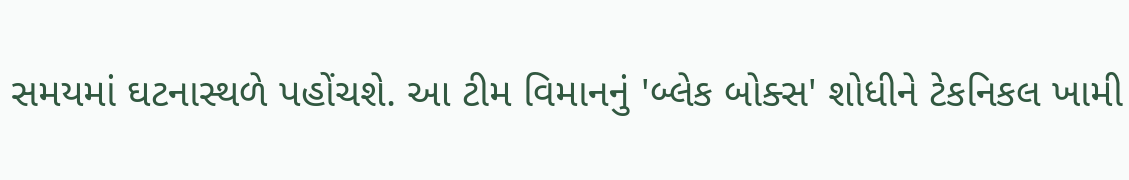સમયમાં ઘટનાસ્થળે પહોંચશે. આ ટીમ વિમાનનું 'બ્લેક બોક્સ' શોધીને ટેકનિકલ ખામી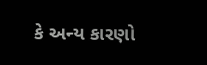કે અન્ય કારણો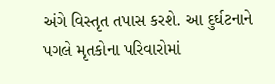અંગે વિસ્તૃત તપાસ કરશે. આ દુર્ઘટનાને પગલે મૃતકોના પરિવારોમાં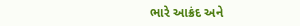ભારે આક્રંદ અને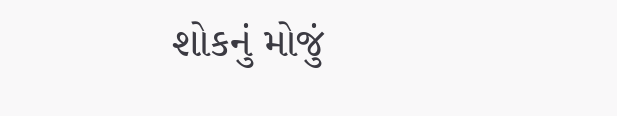શોકનું મોજું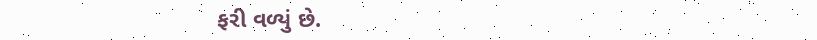ફરી વળ્યું છે.